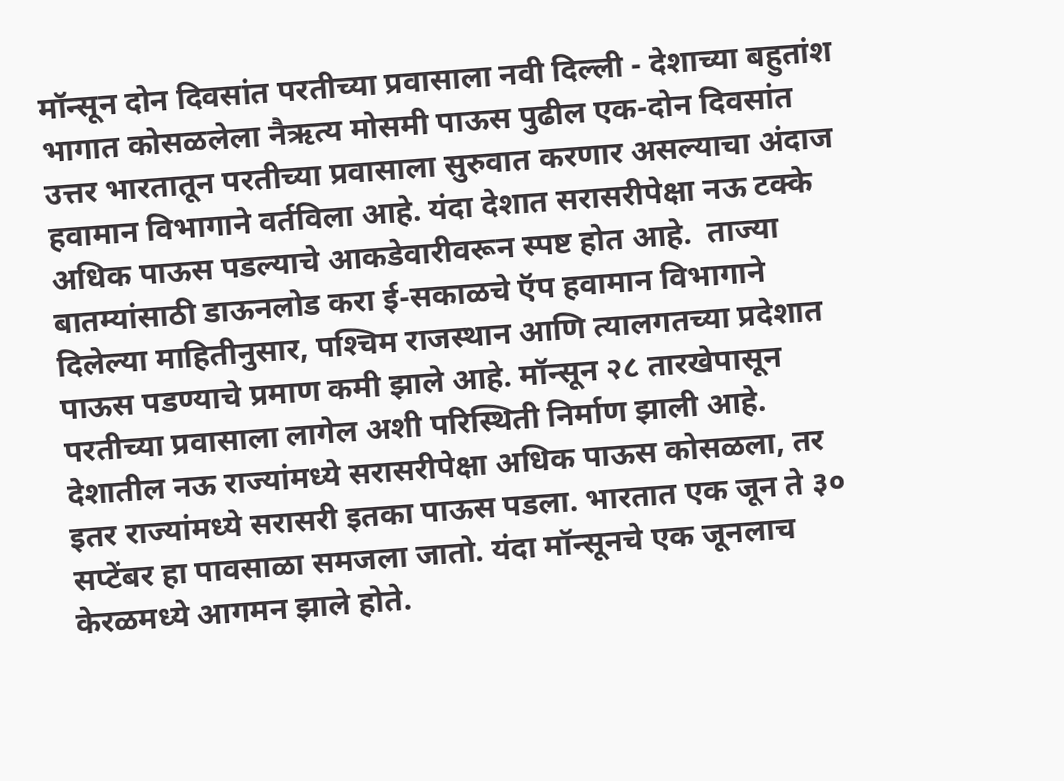मॉन्सून दोन दिवसांत परतीच्या प्रवासाला नवी दिल्ली - देशाच्या बहुतांश भागात कोसळलेला नैऋत्य मोसमी पाऊस पुढील एक-दोन दिवसांत उत्तर भारतातून परतीच्या प्रवासाला सुरुवात करणार असल्याचा अंदाज हवामान विभागाने वर्तविला आहे. यंदा देशात सरासरीपेक्षा नऊ टक्के अधिक पाऊस पडल्याचे आकडेवारीवरून स्पष्ट होत आहे.  ताज्या बातम्यांसाठी डाऊनलोड करा ई-सकाळचे ऍप हवामान विभागाने दिलेल्या माहितीनुसार, पश्‍चिम राजस्थान आणि त्यालगतच्या प्रदेशात पाऊस पडण्याचे प्रमाण कमी झाले आहे. मॉन्सून २८ तारखेपासून परतीच्या प्रवासाला लागेल अशी परिस्थिती निर्माण झाली आहे. देशातील नऊ राज्यांमध्ये सरासरीपेक्षा अधिक पाऊस कोसळला, तर इतर राज्यांमध्ये सरासरी इतका पाऊस पडला. भारतात एक जून ते ३० सप्टेंबर हा पावसाळा समजला जातो. यंदा मॉन्सूनचे एक जूनलाच केरळमध्ये आगमन झाले होते.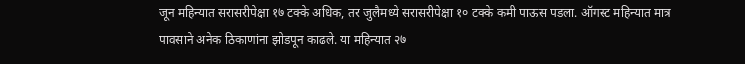जून महिन्यात सरासरीपेक्षा १७ टक्के अधिक, तर जुलैमध्ये सरासरीपेक्षा १० टक्के कमी पाऊस पडला. ऑगस्ट महिन्यात मात्र पावसाने अनेक ठिकाणांना झोडपून काढले. या महिन्यात २७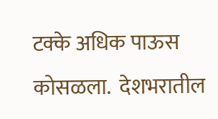टक्के अधिक पाऊस कोसळला.  देशभरातील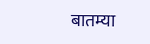बातम्या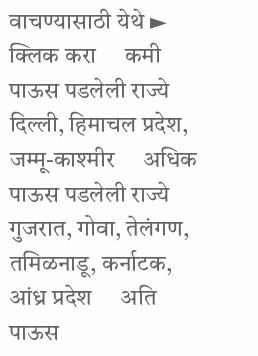वाचण्यासाठी येथे ► क्लिक करा     कमी पाऊस पडलेली राज्ये     दिल्ली, हिमाचल प्रदेश, जम्मू-काश्‍मीर     अधिक पाऊस पडलेली राज्ये     गुजरात, गोवा, तेलंगण, तमिळनाडू, कर्नाटक, आंध्र प्रदेश     अति पाऊस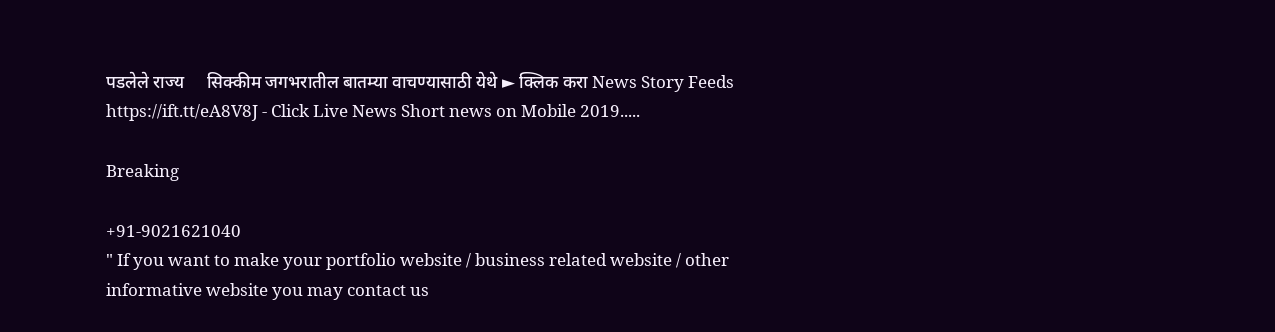पडलेले राज्य     सिक्कीम जगभरातील बातम्या वाचण्यासाठी येथे ► क्लिक करा News Story Feeds https://ift.tt/eA8V8J - Click Live News Short news on Mobile 2019.....

Breaking

+91-9021621040
" If you want to make your portfolio website / business related website / other informative website you may contact us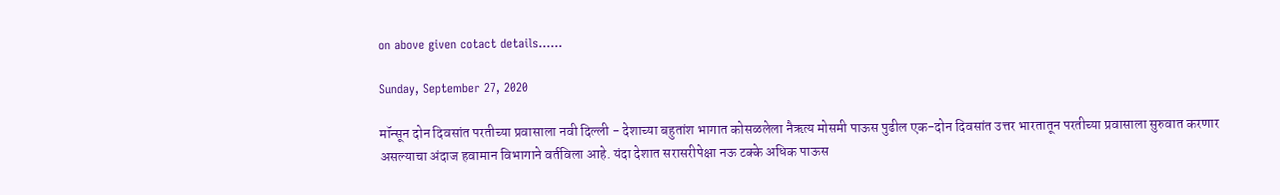on above given cotact details......

Sunday, September 27, 2020

मॉन्सून दोन दिवसांत परतीच्या प्रवासाला नवी दिल्ली - देशाच्या बहुतांश भागात कोसळलेला नैऋत्य मोसमी पाऊस पुढील एक-दोन दिवसांत उत्तर भारतातून परतीच्या प्रवासाला सुरुवात करणार असल्याचा अंदाज हवामान विभागाने वर्तविला आहे. यंदा देशात सरासरीपेक्षा नऊ टक्के अधिक पाऊस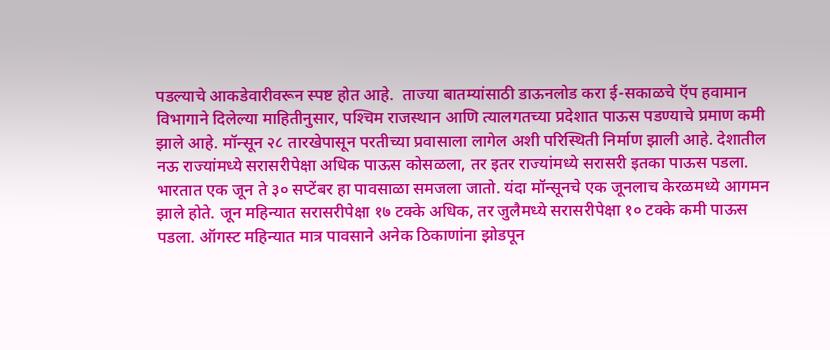पडल्याचे आकडेवारीवरून स्पष्ट होत आहे.  ताज्या बातम्यांसाठी डाऊनलोड करा ई-सकाळचे ऍप हवामान विभागाने दिलेल्या माहितीनुसार, पश्‍चिम राजस्थान आणि त्यालगतच्या प्रदेशात पाऊस पडण्याचे प्रमाण कमी झाले आहे. मॉन्सून २८ तारखेपासून परतीच्या प्रवासाला लागेल अशी परिस्थिती निर्माण झाली आहे. देशातील नऊ राज्यांमध्ये सरासरीपेक्षा अधिक पाऊस कोसळला, तर इतर राज्यांमध्ये सरासरी इतका पाऊस पडला. भारतात एक जून ते ३० सप्टेंबर हा पावसाळा समजला जातो. यंदा मॉन्सूनचे एक जूनलाच केरळमध्ये आगमन झाले होते. जून महिन्यात सरासरीपेक्षा १७ टक्के अधिक, तर जुलैमध्ये सरासरीपेक्षा १० टक्के कमी पाऊस पडला. ऑगस्ट महिन्यात मात्र पावसाने अनेक ठिकाणांना झोडपून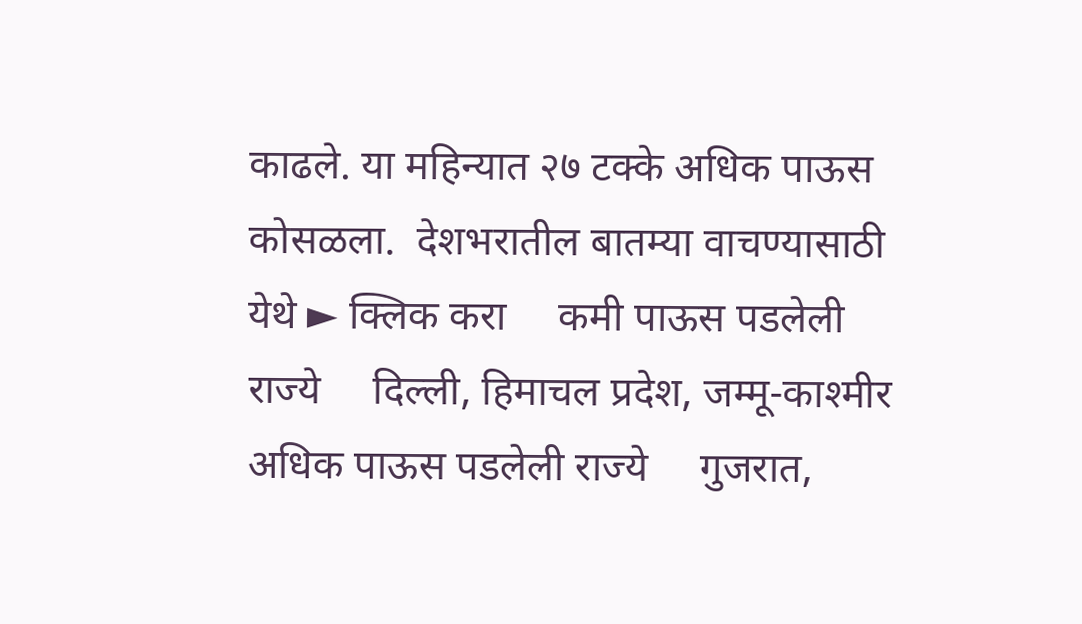काढले. या महिन्यात २७ टक्के अधिक पाऊस कोसळला.  देशभरातील बातम्या वाचण्यासाठी येथे ► क्लिक करा     कमी पाऊस पडलेली राज्ये     दिल्ली, हिमाचल प्रदेश, जम्मू-काश्‍मीर     अधिक पाऊस पडलेली राज्ये     गुजरात,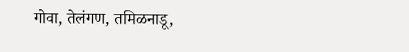गोवा, तेलंगण, तमिळनाडू,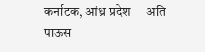कर्नाटक, आंध्र प्रदेश     अति पाऊस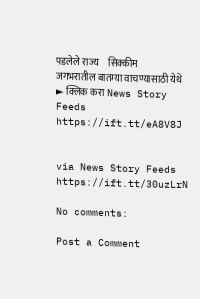पडलेले राज्य     सिक्कीम जगभरातील बातम्या वाचण्यासाठी येथे ► क्लिक करा News Story Feeds https://ift.tt/eA8V8J


via News Story Feeds https://ift.tt/30uzLrN

No comments:

Post a Comment